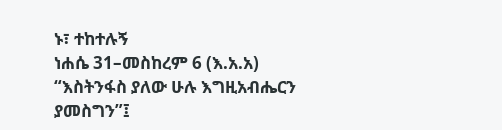ኑ፣ ተከተሉኝ
ነሐሴ 31–መስከረም 6 (እ.አ.አ) “እስትንፋስ ያለው ሁሉ እግዚአብሔርን ያመስግን”፤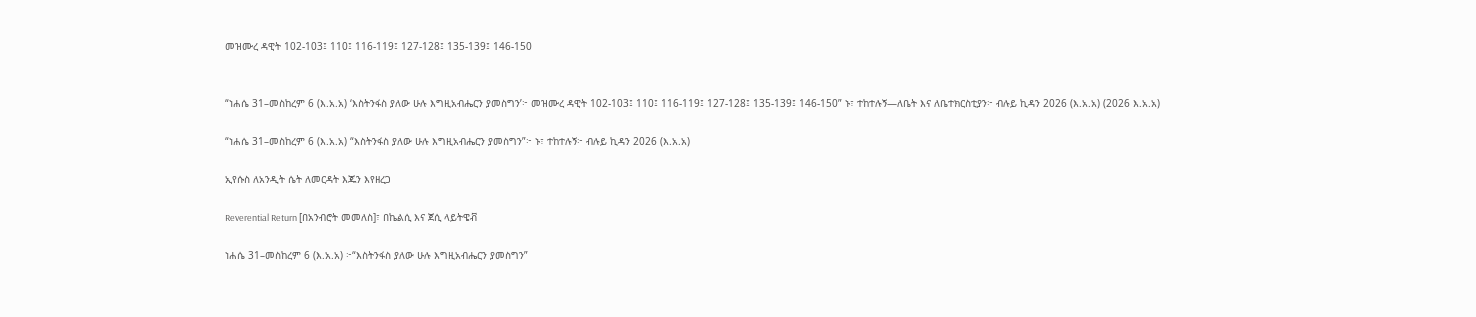መዝሙረ ዳዊት 102-103፤ 110፤ 116-119፤ 127-128፤ 135-139፤ 146-150


“ነሐሴ 31–መስከረም 6 (እ.አ.አ) ‘እስትንፋስ ያለው ሁሉ እግዚአብሔርን ያመስግን’፦ መዝሙረ ዳዊት 102-103፤ 110፤ 116-119፤ 127-128፤ 135-139፤ 146-150” ኑ፣ ተከተሉኝ—ለቤት እና ለቤተክርስቲያን፦ ብሉይ ኪዳን 2026 (እ.አ.አ) (2026 እ.አ.አ)

“ነሐሴ 31–መስከረም 6 (እ.አ.አ) “እስትንፋስ ያለው ሁሉ እግዚአብሔርን ያመስግን”፦ ኑ፣ ተከተሉኝ፦ ብሉይ ኪዳን 2026 (እ.አ.አ)

ኢየሱስ ለአንዲት ሴት ለመርዳት እጁን እየዘረጋ

Reverential Return [በአንብሮት መመለስ]፣ በኬልሲ እና ጀሲ ላይትዌቭ

ነሐሴ 31–መስከረም 6 (እ.አ.አ) ፦“እስትንፋስ ያለው ሁሉ እግዚአብሔርን ያመስግን”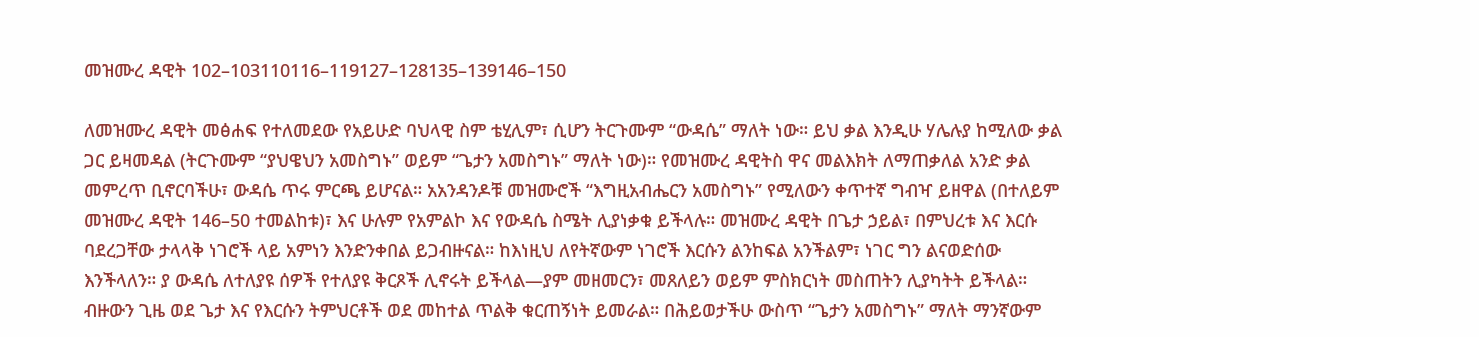መዝሙረ ዳዊት 102–103110116–119127–128135–139146–150

ለመዝሙረ ዳዊት መፅሐፍ የተለመደው የአይሁድ ባህላዊ ስም ቴሂሊም፣ ሲሆን ትርጉሙም “ውዳሴ” ማለት ነው። ይህ ቃል እንዲሁ ሃሌሉያ ከሚለው ቃል ጋር ይዛመዳል (ትርጉሙም “ያህዌህን አመስግኑ” ወይም “ጌታን አመስግኑ” ማለት ነው)። የመዝሙረ ዳዊትስ ዋና መልእክት ለማጠቃለል አንድ ቃል መምረጥ ቢኖርባችሁ፣ ውዳሴ ጥሩ ምርጫ ይሆናል። አአንዳንዶቹ መዝሙሮች “እግዚአብሔርን አመስግኑ” የሚለውን ቀጥተኛ ግብዣ ይዘዋል (በተለይም መዝሙረ ዳዊት 146–50 ተመልከቱ)፣ እና ሁሉም የአምልኮ እና የውዳሴ ስሜት ሊያነቃቁ ይችላሉ። መዝሙረ ዳዊት በጌታ ኃይል፣ በምህረቱ እና እርሱ ባደረጋቸው ታላላቅ ነገሮች ላይ አምነን እንድንቀበል ይጋብዙናል። ከእነዚህ ለየትኛውም ነገሮች እርሱን ልንከፍል አንችልም፣ ነገር ግን ልናወድሰው እንችላለን። ያ ውዳሴ ለተለያዩ ሰዎች የተለያዩ ቅርጾች ሊኖሩት ይችላል—ያም መዘመርን፣ መጸለይን ወይም ምስክርነት መስጠትን ሊያካትት ይችላል። ብዙውን ጊዜ ወደ ጌታ እና የእርሱን ትምህርቶች ወደ መከተል ጥልቅ ቁርጠኝነት ይመራል። በሕይወታችሁ ውስጥ “ጌታን አመስግኑ” ማለት ማንኛውም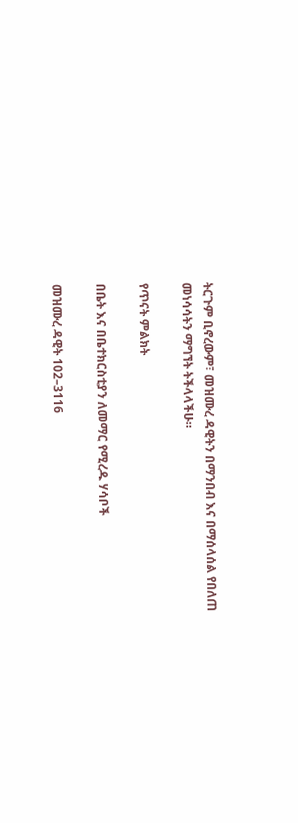ትርጉም ቢኖረውም፣ መዝሙረ ዳዊትን በማንበብ እና በማሰላሰል የበለጠ መነሳሳትን ማግኘት ትችላላችሁ።

የጥናት ምልክት

በቤት እና በቤተክርስቲያን ለመማር የሚረዱ ሃሳቦች

መዝሙረ ዳዊት 102–3116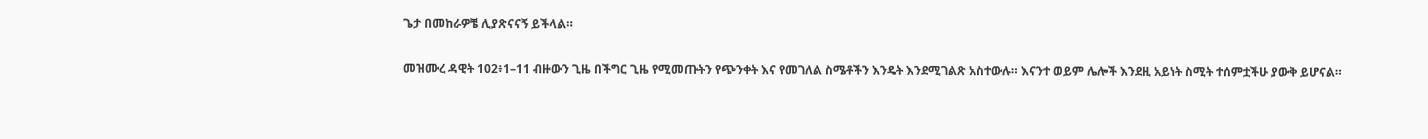ጌታ በመከራዎቼ ሊያጽናናኝ ይችላል።

መዝሙረ ዳዊት 102፥1–11 ብዙውን ጊዜ በችግር ጊዜ የሚመጡትን የጭንቀት እና የመገለል ስሜቶችን እንዴት እንደሚገልጽ አስተውሉ። እናንተ ወይም ሌሎች እንደዚ አይነት ስሚት ተሰምቷችሁ ያውቅ ይሆናል።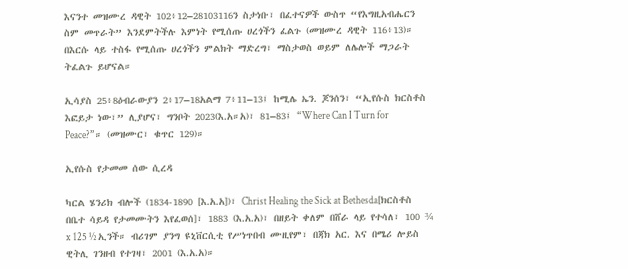እናንተ መዝሙረ ዳዊት 102፥12–28103116ን ስታነቡ፣ በፈተናዎች ውስጥ “የእግዚአብሔርን ስም መጥራት” እንደምትችሉ እምነት የሚሰጡ ሀረጎችን ፈልጉ (መዝሙረ ዳዊት 116፥13)። በእርሱ ላይ ተስፋ የሚሰጡ ሀረጎችን ምልክት ማድረግ፣ ማስታወስ ወይም ለሌሎች ማጋራት ትፈልጉ ይሆናል።

ኢሳያስ 25፥8ዕብራውያን 2፥17–18አልማ 7፥11–13፤ ከሚሌ ኤን. ጆንሰን፣ “ኢየሱስ ክርስቶስ እፎይታ ነው፣” ሊያሆና፣ ግንቦት 2023(እ.አ።አ)፣ 81–83፤ “Where Can I Turn for Peace?”። (መዝሙር፣ ቁጥር 129)።

ኢየሱስ የታመመ ሰው ሲረዳ

ካርል ሄንሪክ ብሎች (1834-1890 [እ.አ.አ])፣ Christ Healing the Sick at Bethesda[ክርስቶስ በቤተ ሳይዳ የታመሙትን እየፈወሰ]፣ 1883 (እ.አ.አ)፣ በዘይት ቀለም በሸራ ላይ የተሳለ፣ 100 ¾ x 125 ½ ኢንች። ብሪገም ያንግ ዩኒቨርሲቲ የሥነጥበብ ሙዚየም፣ በጃክ አር. እና በሜሪ ሎይስ ዊትሊ ገንዘብ የተገዛ፣ 2001 (እ.አ.አ)።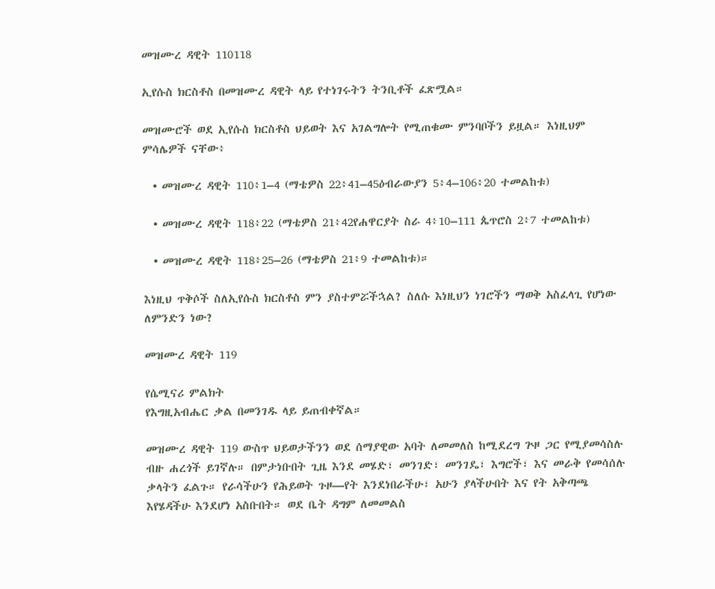መዝሙረ ዳዊት 110118

ኢየሱስ ክርስቶስ በመዝሙረ ዳዊት ላይ የተነገሩትን ትንቢቶች ፈጽሟል።

መዝሙሮች ወደ ኢየሱስ ክርስቶስ ህይወት እና አገልግሎት የሚጠቁሙ ምንባቦችን ይዟል። እነዚህም ምሳሌዎች ናቸው፥

  • መዝሙረ ዳዊት 110፥1–4 (ማቴዎስ 22፥41–45ዕብራውያን 5፥4–106፥20 ተመልከቱ)

  • መዝሙረ ዳዊት 118፥22 (ማቴዎስ 21፥42የሐዋርያት ስራ 4፥10–111 ጴጥሮስ 2፥7 ተመልከቱ)

  • መዝሙረ ዳዊት 118፥25–26 (ማቴዎስ 21፥9 ተመልከቱ)።

እነዚህ ጥቅሶች ስለኢየሱስ ክርስቶስ ምን ያስተምሯችኋል? ስለሱ እነዚህን ነገሮችን ማወቅ አስፈላጊ የሆነው ለምንድን ነው?

መዝሙረ ዳዊት 119

የሴሚናሪ ምልክት
የእግዚአብሔር ቃል በመንገዱ ላይ ይጠብቀኛል።

መዝሙረ ዳዊት 119 ውስጥ ህይወታችንን ወደ ሰማያዊው አባት ለመመለስ ከሚደረግ ጕዞ ጋር የሚያመሳስሉ ብዙ ሐረጎች ይገኛሉ። በምታነቡበት ጊዜ እንደ መሄድ፣ መንገድ፣ መንገዴ፣ እግሮች፣ እና መራቅ የመሳሰሉ ቃላትን ፈልጉ። የራሳችሁን የሕይወት ጉዞ—የት እንደነበራችሁ፣ አሁን ያላችሁበት እና የት አቅጣጫ እየሄዳችሁ እንደሆነ አስቡበት። ወደ ቤት ዳግም ለመመልስ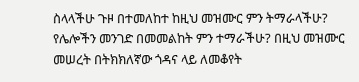ስላላችሁ ጉዞ በተመለከተ ከዚህ መዝሙር ምን ትማራላችሁ? የሌሎችን መንገድ በመመልከት ምን ተማራችሁ? በዚህ መዝሙር መሠረት በትክክለኛው ጎዳና ላይ ለመቆየት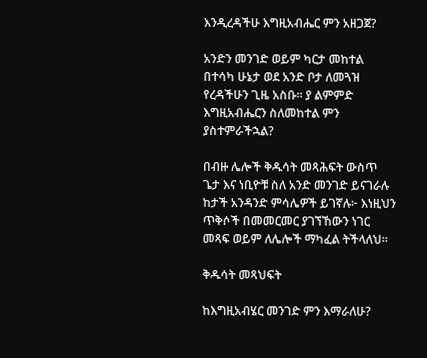እንዲረዳችሁ እግዚአብሔር ምን አዘጋጀ?

አንድን መንገድ ወይም ካርታ መከተል በተሳካ ሁኔታ ወደ አንድ ቦታ ለመጓዝ የረዳችሁን ጊዜ አስቡ። ያ ልምምድ እግዚአብሔርን ስለመከተል ምን ያስተምራችኋል?

በብዙ ሌሎች ቅዱሳት መጻሕፍት ውስጥ ጌታ እና ነቢዮቹ ስለ አንድ መንገድ ይናገራሉ ከታች አንዳንድ ምሳሌዎች ይገኛሉ፦ እነዚህን ጥቅሶች በመመርመር ያገኘኸውን ነገር መጻፍ ወይም ለሌሎች ማካፈል ትችላለህ።

ቅዱሳት መጻህፍት

ከእግዚአብሄር መንገድ ምን እማራለሁ?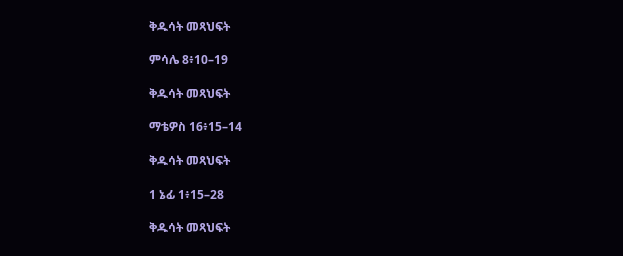ቅዱሳት መጻህፍት

ምሳሌ 8፥10–19

ቅዱሳት መጻህፍት

ማቴዎስ 16፥15–14

ቅዱሳት መጻህፍት

1 ኔፊ 1፥15–28

ቅዱሳት መጻህፍት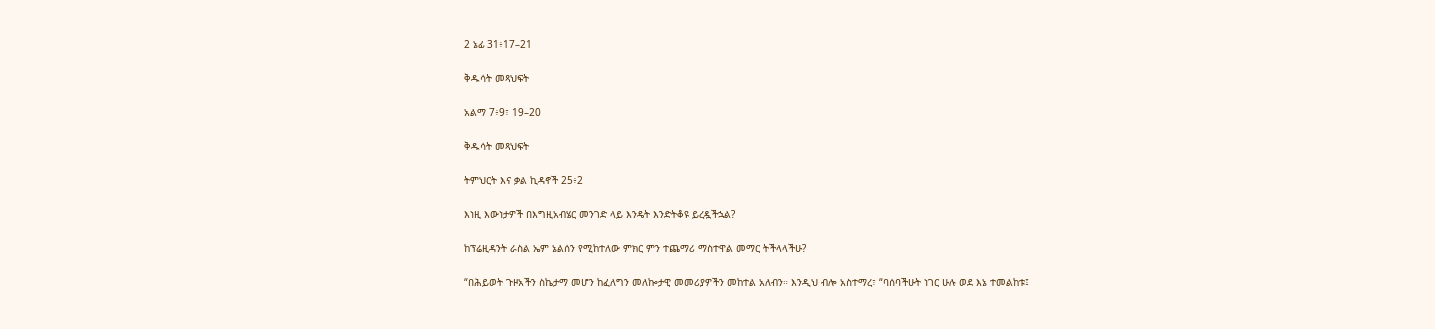2 ኔፊ 31፥17–21

ቅዱሳት መጻህፍት

አልማ 7፥9፣ 19–20

ቅዱሳት መጻህፍት

ትምህርት እና ቃል ኪዳኖች 25፥2

እነዚ እውነታዎች በእግዚአብሄር መንገድ ላይ እንዴት እንድትቆዩ ይረዷችኋል?

ከፕሬዚዳንት ራስል ኤም ኔልሰን የሚከተለው ምክር ምን ተጨማሪ ማስተዋል መማር ትችላላችሁ?

“በሕይወት ጉዞአችን ስኬታማ መሆን ከፈለግን መለኰታዊ መመሪያዎችን መከተል አለብን። እንዲህ ብሎ አስተማረ፣ “ባሰባችሁት ነገር ሁሉ ወደ እኔ ተመልከቱ፤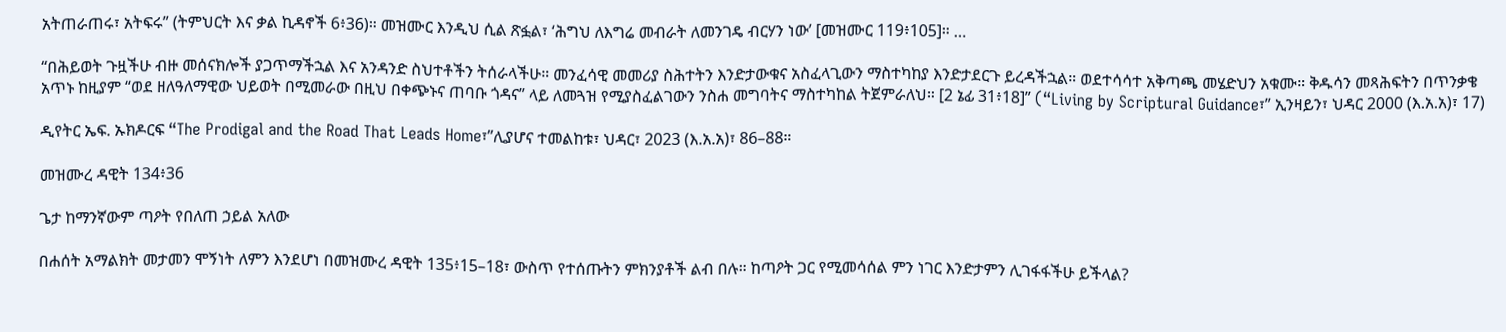አትጠራጠሩ፣ አትፍሩ” (ትምህርት እና ቃል ኪዳኖች 6፥36)። መዝሙር እንዲህ ሲል ጽፏል፣ ‘ሕግህ ለእግሬ መብራት ለመንገዴ ብርሃን ነው’ [መዝሙር 119፥105]። …

“በሕይወት ጉዟችሁ ብዙ መሰናክሎች ያጋጥማችኋል እና አንዳንድ ስህተቶችን ትሰራላችሁ። መንፈሳዊ መመሪያ ስሕተትን እንድታውቁና አስፈላጊውን ማስተካከያ እንድታደርጉ ይረዳችኋል። ወደተሳሳተ አቅጣጫ መሄድህን አቁሙ። ቅዱሳን መጻሕፍትን በጥንቃቄ አጥኑ ከዚያም “ወደ ዘለዓለማዊው ህይወት በሚመራው በዚህ በቀጭኑና ጠባቡ ጎዳና” ላይ ለመጓዝ የሚያስፈልገውን ንስሐ መግባትና ማስተካከል ትጀምራለህ። [2 ኔፊ 31፥18]” (“Living by Scriptural Guidance፣” ኢንዛይን፣ ህዳር 2000 (እ.አ.አ)፣ 17)

ዲየትር ኤፍ. ኡክዶርፍ “The Prodigal and the Road That Leads Home፣”ሊያሆና ተመልከቱ፣ ህዳር፣ 2023 (እ.አ.አ)፣ 86–88።

መዝሙረ ዳዊት 134፥36

ጌታ ከማንኛውም ጣዖት የበለጠ ኃይል አለው

በሐሰት አማልክት መታመን ሞኝነት ለምን እንደሆነ በመዝሙረ ዳዊት 135፥15–18፣ ውስጥ የተሰጡትን ምክንያቶች ልብ በሉ። ከጣዖት ጋር የሚመሳሰል ምን ነገር እንድታምን ሊገፋፋችሁ ይችላል?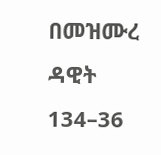በመዝሙረ ዳዊት 134–36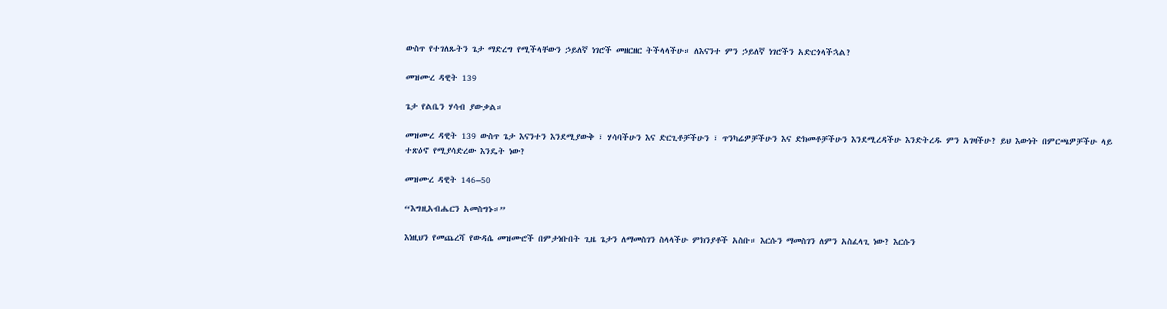ውስጥ የተገለጹትን ጌታ ማድረግ የሚችላቸውን ኃይለኛ ነገሮች መዘርዘር ትችላላችሁ። ለእናንተ ምን ኃይለኛ ነገሮችን አድርጎላችኋል?

መዝሙረ ዳዊት 139

ጌታ የልቤን ሃሳብ ያውቃል።

መዝሙረ ዳዊት 139 ውስጥ ጌታ እናንተን እንደሚያውቅ ፣ ሃሳባችሁን እና ድርጊቶቻችሁን ፣ ጥንካሬዎቻችሁን እና ድክመቶቻችሁን እንደሚረዳችሁ እንድትረዱ ምን አገዛችሁ? ይህ እውነት በምርጫዎቻችሁ ላይ ተጽዕኖ የሚያሳድረው እንዴት ነው?

መዝሙረ ዳዊት 146–50

“እግዚአብሔርን አመስግኑ።”

እነዚህን የመጨረሻ የውዳሴ መዝሙሮች በምታነቡበት ጊዜ ጌታን ለማመስገን ስላላችሁ ምክንያቶች አስቡ። እርሱን ማመስገን ለምን አስፈላጊ ነው? እርሱን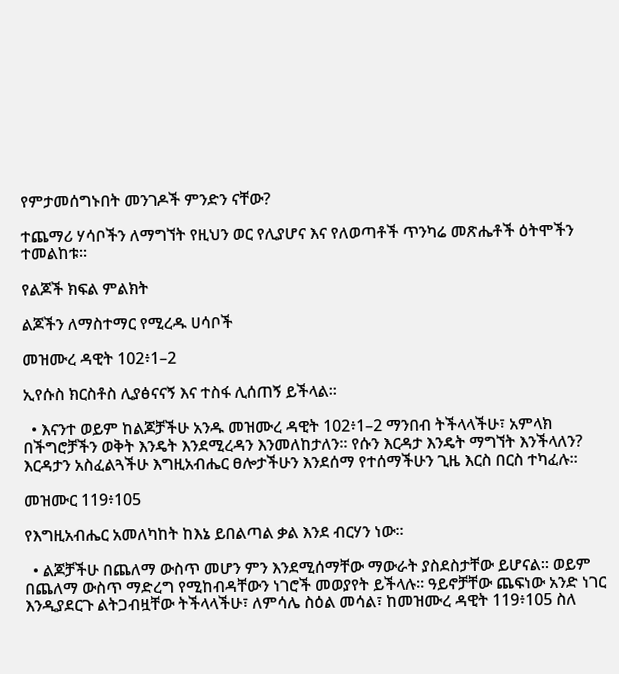የምታመሰግኑበት መንገዶች ምንድን ናቸው?

ተጨማሪ ሃሳቦችን ለማግኘት የዚህን ወር የሊያሆና እና የለወጣቶች ጥንካሬ መጽሔቶች ዕትሞችን ተመልከቱ።

የልጆች ክፍል ምልክት

ልጆችን ለማስተማር የሚረዱ ሀሳቦች

መዝሙረ ዳዊት 102፥1–2

ኢየሱስ ክርስቶስ ሊያፅናናኝ እና ተስፋ ሊሰጠኝ ይችላል።

  • እናንተ ወይም ከልጆቻችሁ አንዱ መዝሙረ ዳዊት 102፥1–2 ማንበብ ትችላላችሁ፣ አምላክ በችግሮቻችን ወቅት እንዴት እንደሚረዳን እንመለከታለን። የሱን እርዳታ እንዴት ማግኘት እንችላለን? እርዳታን አስፈልጓችሁ እግዚአብሔር ፀሎታችሁን እንደሰማ የተሰማችሁን ጊዜ እርስ በርስ ተካፈሉ።

መዝሙር 119፥105

የእግዚአብሔር አመለካከት ከእኔ ይበልጣል ቃል እንደ ብርሃን ነው።

  • ልጆቻችሁ በጨለማ ውስጥ መሆን ምን እንደሚሰማቸው ማውራት ያስደስታቸው ይሆናል። ወይም በጨለማ ውስጥ ማድረግ የሚከብዳቸውን ነገሮች መወያየት ይችላሉ። ዓይኖቻቸው ጨፍነው አንድ ነገር እንዲያደርጉ ልትጋብዟቸው ትችላላችሁ፣ ለምሳሌ ስዕል መሳል፣ ከመዝሙረ ዳዊት 119፥105 ስለ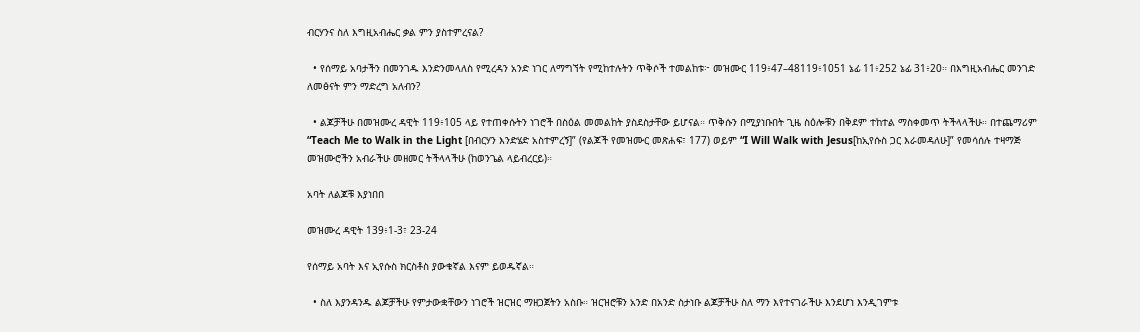ብርሃንና ስለ እግዚአብሔር ቃል ምን ያስተምረናል?

  • የሰማይ አባታችን በመንገዱ እንድንመላለስ የሚረዳን አንድ ነገር ለማግኘት የሚከተሉትን ጥቅሶች ተመልከቱ፦ መዝሙር 119፥47–48119፥1051 ኔፊ 11፥252 ኔፊ 31፥20። በእግዚአብሔር መንገድ ለመፅናት ምን ማድረግ አለብን?

  • ልጆቻችሁ በመዝሙረ ዳዊት 119፥105 ላይ የተጠቀሱትን ነገሮች በስዕል መመልከት ያስደስታቸው ይሆናል። ጥቅሱን በሚያነቡበት ጊዜ ስዕሎቹን በቅደም ተከተል ማስቀመጥ ትችላላችሁ። በተጨማሪም “Teach Me to Walk in the Light [በብርሃን እንድሄድ አስተምረኝ]” (የልጆች የመዝሙር መጽሐፍ፣ 177) ወይም “I Will Walk with Jesus[ከኢየሱስ ጋር እራመዳለሁ]” የመሳሰሉ ተዛማጅ መዝሙሮችን አብራችሁ መዘመር ትችላላችሁ (ከወንጌል ላይብረርይ)።

አባት ለልጆቹ እያነበበ

መዝሙረ ዳዊት 139፥1-3፣ 23-24

የሰማይ አባት እና ኢየሱስ ክርስቶስ ያውቁኛል እናም ይወዱኛል።

  • ስለ እያንዳንዱ ልጆቻችሁ የምታውቋቸውን ነገሮች ዝርዝር ማዘጋጀትን አስቡ። ዝርዝሮቹን አንድ በአንድ ስታነቡ ልጆቻችሁ ስለ ማን እየተናገራችሁ እንደሆነ እንዲገምቱ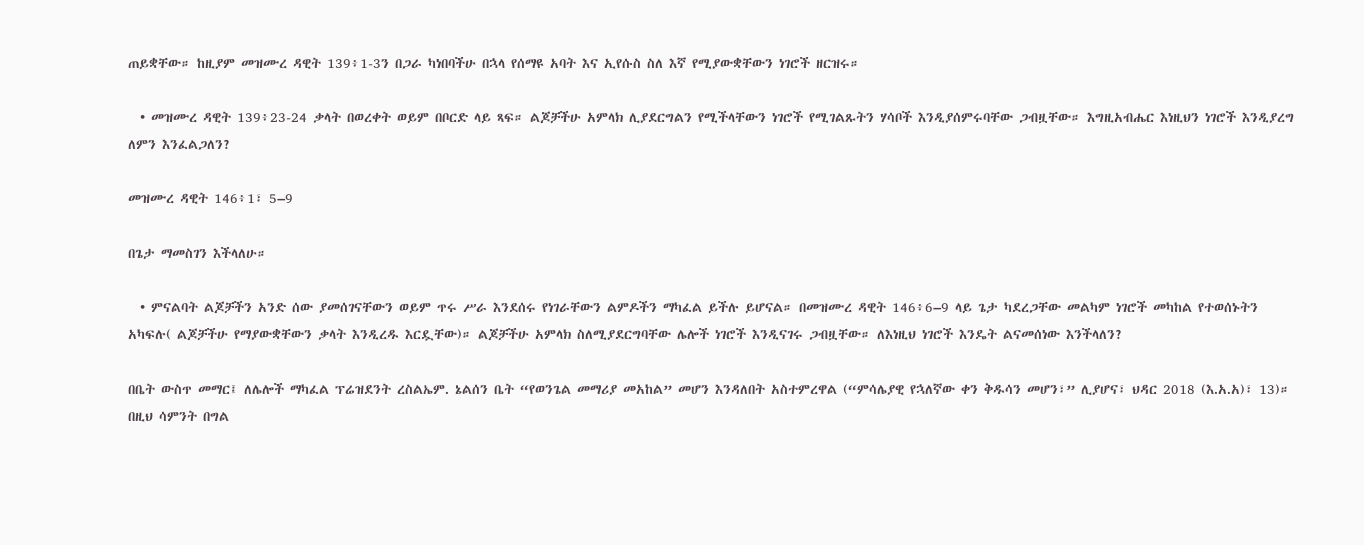ጠይቋቸው። ከዚያም መዝሙረ ዳዊት 139፥1-3ን በጋራ ካነበባችሁ በኋላ የሰማዩ አባት እና ኢየሱስ ስለ እኛ የሚያውቋቸውን ነገሮች ዘርዝሩ።

  • መዝሙረ ዳዊት 139፥23-24 ቃላት በወረቀት ወይም በቦርድ ላይ ጻፍ። ልጆቻችሁ አምላክ ሊያደርግልን የሚችላቸውን ነገሮች የሚገልጹትን ሃሳቦች እንዲያሰምሩባቸው ጋብዟቸው። እግዚአብሔር እነዚህን ነገሮች እንዲያረግ ለምን እንፈልጋለን?

መዝሙረ ዳዊት 146፥1፣ 5–9

በጌታ ማመስገን እችላለሁ።

  • ምናልባት ልጆቻችን አንድ ሰው ያመሰገናቸውን ወይም ጥሩ ሥራ እንደሰሩ የነገራቸውን ልምዶችን ማካፈል ይችሉ ይሆናል። በመዝሙረ ዳዊት 146፥6–9 ላይ ጌታ ካደረጋቸው መልካም ነገሮች መካከል የተወሰኑትን አካፍሉ( ልጆቻችሁ የማያውቋቸውን ቃላት እንዲረዱ እርዷቸው)። ልጆቻችሁ አምላክ ስለሚያደርግባቸው ሌሎች ነገሮች እንዲናገሩ ጋብዟቸው። ለእነዚህ ነገሮች እንዴት ልናመሰነው እንችላለን?

በቤት ውስጥ መማር፤ ለሌሎች ማካፈል ፕሬዝደንት ረስልኤም. ኔልሰን ቤት “የወንጌል መማሪያ መአከል” መሆን እንዳለበት አስተምረዋል (“ምሳሌያዊ የኋለኛው ቀን ቅዱሳን መሆን፣” ሊያሆና፣ ህዳር 2018 (እ.አ.አ)፣ 13)። በዚህ ሳምንት በግል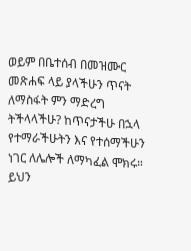ወይም በቤተሰብ በመዝሙር መጽሐፍ ላይ ያላችሁን ጥናት ለማስፋት ምን ማድረግ ትችላላችሁ? ከጥናታችሁ በኋላ የተማራችሁትን እና የተሰማችሁን ነገር ለሌሎች ለማካፈል ሞክሩ። ይህን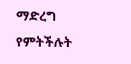ማድረግ የምትችሉት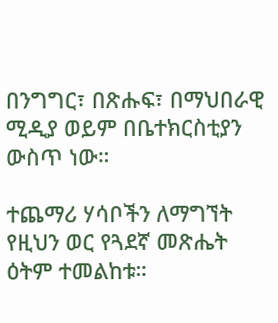በንግግር፣ በጽሑፍ፣ በማህበራዊ ሚዲያ ወይም በቤተክርስቲያን ውስጥ ነው።

ተጨማሪ ሃሳቦችን ለማግኘት የዚህን ወር የጓደኛ መጽሔት ዕትም ተመልከቱ።